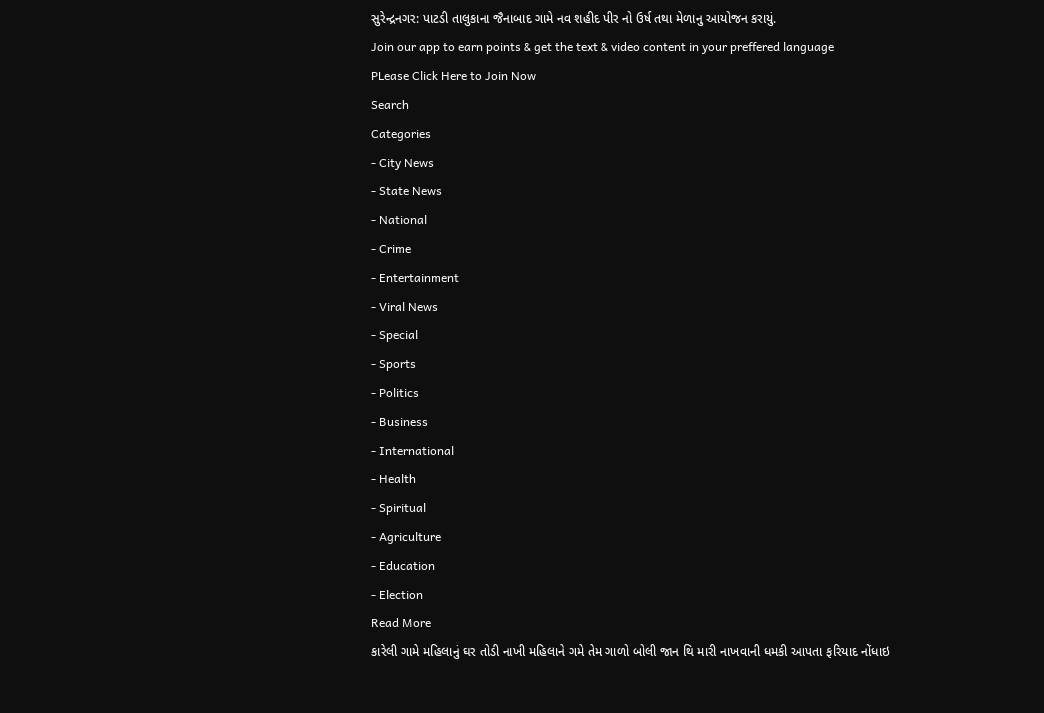સુરેન્દ્રનગર: પાટડી તાલુકાના જૈનાબાદ ગામે નવ શહીદ પીર નો ઉર્ષ તથા મેળાનુ આયોજન કરાયું.
Join our app to earn points & get the text & video content in your preffered language
PLease Click Here to Join Now
Search
Categories
- City News
- State News
- National
- Crime
- Entertainment
- Viral News
- Special
- Sports
- Politics
- Business
- International
- Health
- Spiritual
- Agriculture
- Education
- Election
Read More
કારેલી ગામે મહિલાનું ઘર તોડી નાખી મહિલાને ગમે તેમ ગાળો બોલી જાન થિ મારી નાખવાની ધમકી આપતા ફરિયાદ નોંધાઇ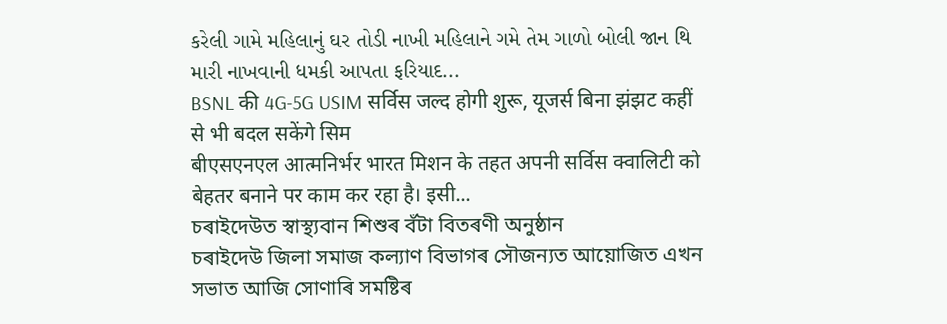કરેલી ગામે મહિલાનું ઘર તોડી નાખી મહિલાને ગમે તેમ ગાળો બોલી જાન થિ મારી નાખવાની ધમકી આપતા ફરિયાદ...
BSNL की 4G-5G USIM सर्विस जल्द होगी शुरू, यूजर्स बिना झंझट कहीं से भी बदल सकेंगे सिम
बीएसएनएल आत्मनिर्भर भारत मिशन के तहत अपनी सर्विस क्वालिटी को बेहतर बनाने पर काम कर रहा है। इसी...
চৰাইদেউত স্বাস্থ্যবান শিশুৰ বঁটা বিতৰণী অনুষ্ঠান
চৰাইদেউ জিলা সমাজ কল্যাণ বিভাগৰ সৌজন্যত আয়োজিত এখন সভাত আজি সোণাৰি সমষ্টিৰ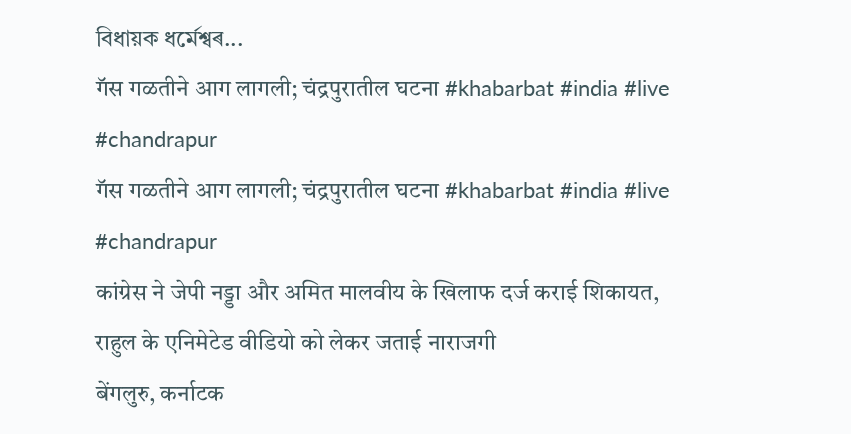বিধায়ক ধৰ্মেশ্বৰ...
गॅस गळतीने आग लागली; चंद्रपुरातील घटना #khabarbat #india #live #chandrapur
गॅस गळतीने आग लागली; चंद्रपुरातील घटना #khabarbat #india #live #chandrapur
कांग्रेस ने जेपी नड्डा और अमित मालवीय के खिलाफ दर्ज कराई शिकायत, राहुल के एनिमेटेड वीडियो को लेकर जताई नाराजगी
बेंगलुरु, कर्नाटक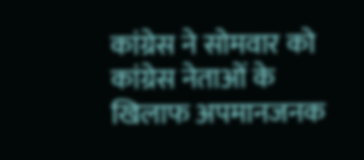कांग्रेस ने सोमवार को कांग्रेस नेताओं के खिलाफ अपमानजनक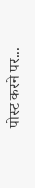पोस्ट करने पर...